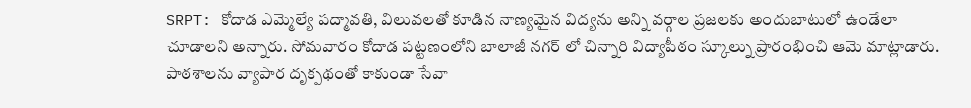SRPT: కోదాడ ఎమ్మెల్యే పద్మావతి, విలువలతో కూడిన నాణ్యమైన విద్యను అన్ని వర్గాల ప్రజలకు అందుబాటులో ఉండేలా చూడాలని అన్నారు. సోమవారం కోదాడ పట్టణంలోని బాలాజీ నగర్ లో చిన్నారి విద్యాపీఠం స్కూల్ను ప్రారంభించి ఆమె మాట్లాడారు. పాఠశాలను వ్యాపార దృక్పథంతో కాకుండా సేవా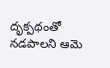దృక్పథంతో నడపాలని ఆమె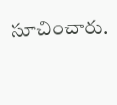సూచించారు.